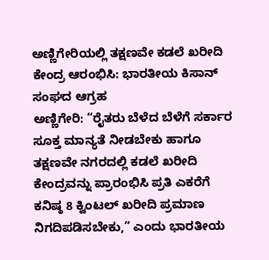ಅಣ್ಣಿಗೇರಿಯಲ್ಲಿ ತಕ್ಷಣವೇ ಕಡಲೆ ಖರೀದಿ ಕೇಂದ್ರ ಆರಂಭಿಸಿ: ಭಾರತೀಯ ಕಿಸಾನ್ ಸಂಘದ ಆಗ್ರಹ
ಅಣ್ಣಿಗೇರಿ: “ರೈತರು ಬೆಳೆದ ಬೆಳೆಗೆ ಸರ್ಕಾರ ಸೂಕ್ತ ಮಾನ್ಯತೆ ನೀಡಬೇಕು ಹಾಗೂ ತಕ್ಷಣವೇ ನಗರದಲ್ಲಿ ಕಡಲೆ ಖರೀದಿ ಕೇಂದ್ರವನ್ನು ಪ್ರಾರಂಭಿಸಿ ಪ್ರತಿ ಎಕರೆಗೆ ಕನಿಷ್ಠ 8 ಕ್ವಿಂಟಲ್ ಖರೀದಿ ಪ್ರಮಾಣ ನಿಗದಿಪಡಿಸಬೇಕು,” ಎಂದು ಭಾರತೀಯ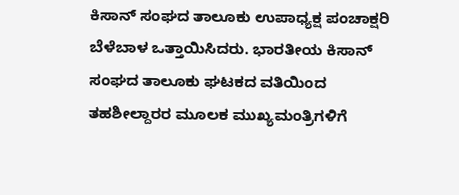ಕಿಸಾನ್ ಸಂಘದ ತಾಲೂಕು ಉಪಾಧ್ಯಕ್ಷ ಪಂಚಾಕ್ಷರಿ ಬೆಳೆಬಾಳ ಒತ್ತಾಯಿಸಿದರು. ಭಾರತೀಯ ಕಿಸಾನ್ ಸಂಘದ ತಾಲೂಕು ಘಟಕದ ವತಿಯಿಂದ ತಹಶೀಲ್ದಾರರ ಮೂಲಕ ಮುಖ್ಯಮಂತ್ರಿಗಳಿಗೆ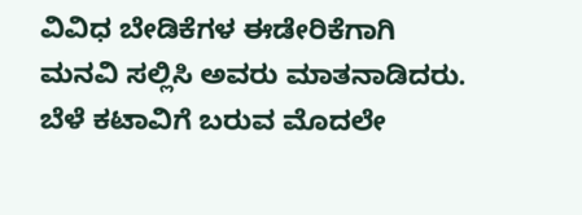ವಿವಿಧ ಬೇಡಿಕೆಗಳ ಈಡೇರಿಕೆಗಾಗಿ ಮನವಿ ಸಲ್ಲಿಸಿ ಅವರು ಮಾತನಾಡಿದರು. ಬೆಳೆ ಕಟಾವಿಗೆ ಬರುವ ಮೊದಲೇ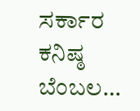ಸರ್ಕಾರ ಕನಿಷ್ಠ ಬೆಂಬಲ…